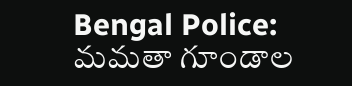Bengal Police: మమతా గూండాల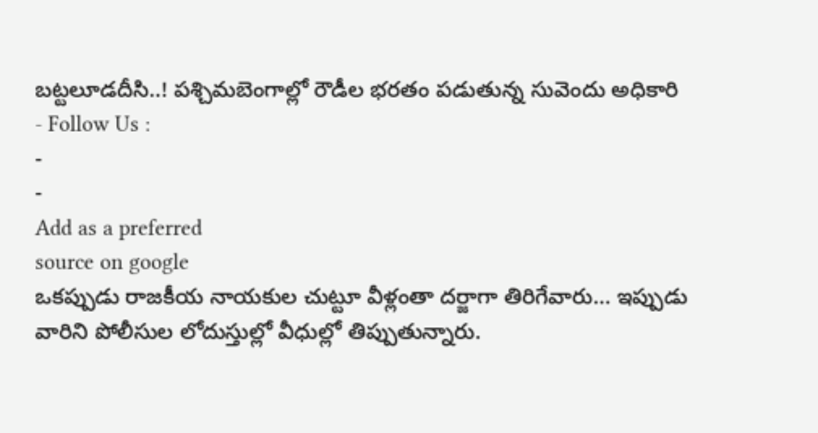బట్టలూడదీసి..! పశ్చిమబెంగాల్లో రౌడీల భరతం పడుతున్న సువెందు అధికారి
- Follow Us :
-
-
Add as a preferred
source on google
ఒకప్పుడు రాజకీయ నాయకుల చుట్టూ వీళ్లంతా దర్జాగా తిరిగేవారు… ఇప్పుడు వారిని పోలీసుల లోదుస్తుల్లో వీధుల్లో తిప్పుతున్నారు.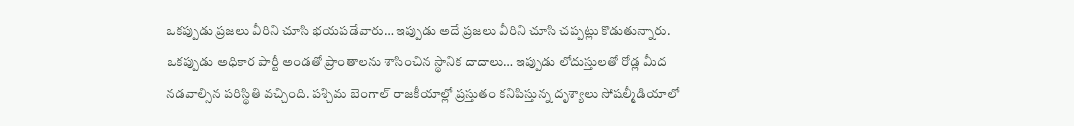ఒకప్పుడు ప్రజలు వీరిని చూసి భయపడేవారు… ఇప్పుడు అదే ప్రజలు వీరిని చూసి చప్పట్లు కొడుతున్నారు.
ఒకప్పుడు అధికార పార్టీ అండతో ప్రాంతాలను శాసించిన స్థానిక దాదాలు… ఇప్పుడు లోదుస్తులతో రోడ్ల మీద నడవాల్సిన పరిస్థితి వచ్చింది. పశ్చిమ బెంగాల్ రాజకీయాల్లో ప్రస్తుతం కనిపిస్తున్న దృశ్యాలు సోషల్మీడియాలో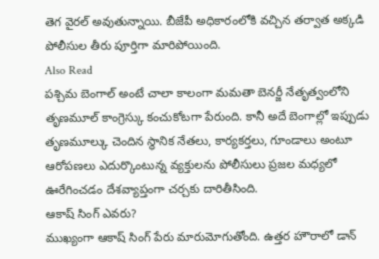తెగ వైరల్ అవుతున్నాయి. బీజేపీ అధికారంలోకి వచ్చిన తర్వాత అక్కడి పోలీసుల తీరు పూర్తిగా మారిపోయింది.
Also Read
పశ్చిమ బెంగాల్ అంటే చాలా కాలంగా మమతా బెనర్జీ నేతృత్వంలోని తృణమూల్ కాంగ్రెస్కు కంచుకోటగా పేరుంది. కానీ అదే బెంగాల్లో ఇప్పుడు తృణమూల్కు చెందిన స్థానిక నేతలు, కార్యకర్తలు, గూండాలు అంటూ ఆరోపణలు ఎదుర్కొంటున్న వ్యక్తులను పోలీసులు ప్రజల మధ్యలో ఊరేగించడం దేశవ్యాప్తంగా చర్చకు దారితీసింది.
ఆకాష్ సింగ్ ఎవరు?
ముఖ్యంగా ఆకాష్ సింగ్ పేరు మారుమోగుతోంది. ఉత్తర హౌరాలో డాన్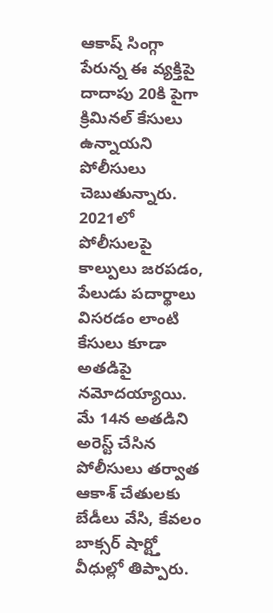ఆకాష్ సింగ్గా పేరున్న ఈ వ్యక్తిపై దాదాపు 20కి పైగా క్రిమినల్ కేసులు ఉన్నాయని పోలీసులు చెబుతున్నారు. 2021లో పోలీసులపై కాల్పులు జరపడం, పేలుడు పదార్థాలు విసరడం లాంటి కేసులు కూడా అతడిపై నమోదయ్యాయి. మే 14న అతడిని అరెస్ట్ చేసిన పోలీసులు తర్వాత ఆకాశ్ చేతులకు బేడీలు వేసి, కేవలం బాక్సర్ షార్ట్తో వీధుల్లో తిప్పారు.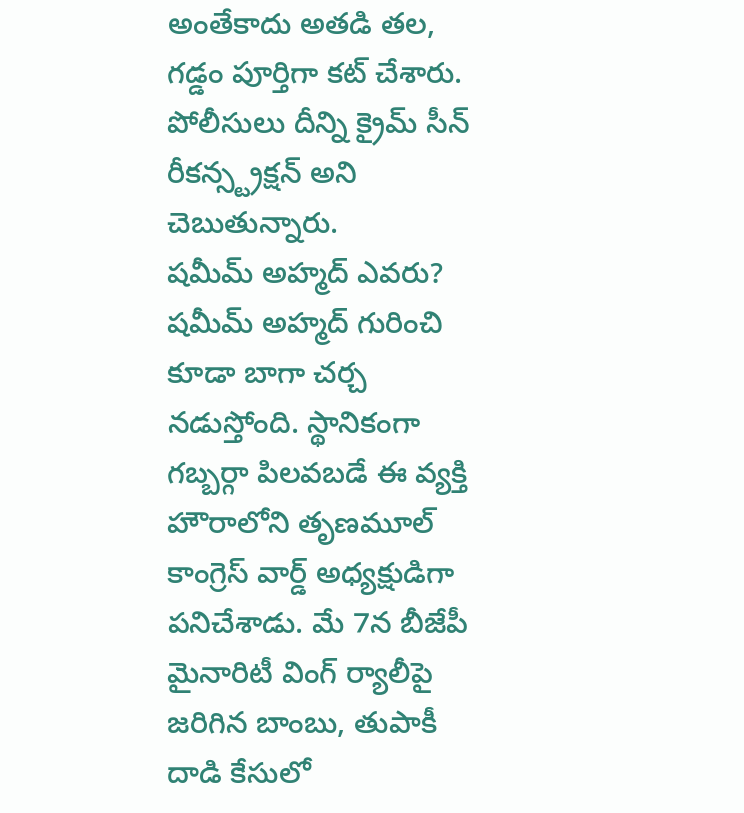అంతేకాదు అతడి తల, గడ్డం పూర్తిగా కట్ చేశారు. పోలీసులు దీన్ని క్రైమ్ సీన్ రీకన్స్ట్రక్షన్ అని చెబుతున్నారు.
షమీమ్ అహ్మద్ ఎవరు?
షమీమ్ అహ్మద్ గురించి కూడా బాగా చర్చ నడుస్తోంది. స్థానికంగా గబ్బర్గా పిలవబడే ఈ వ్యక్తి హౌరాలోని తృణమూల్ కాంగ్రెస్ వార్డ్ అధ్యక్షుడిగా పనిచేశాడు. మే 7న బీజేపీ మైనారిటీ వింగ్ ర్యాలీపై జరిగిన బాంబు, తుపాకీ దాడి కేసులో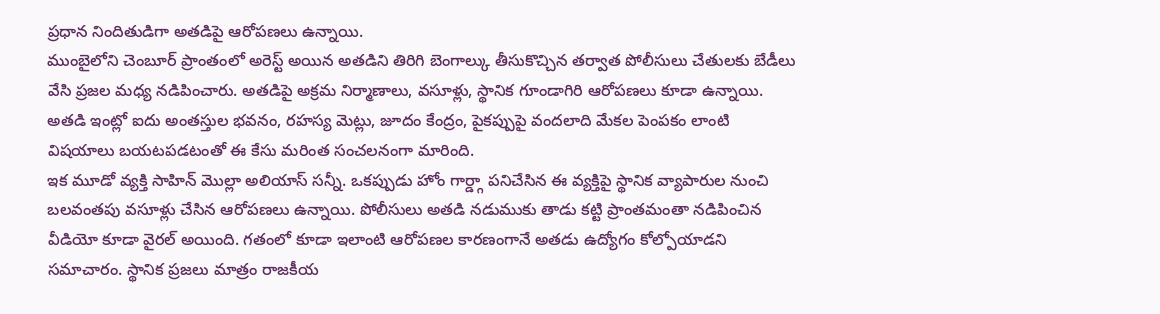ప్రధాన నిందితుడిగా అతడిపై ఆరోపణలు ఉన్నాయి.
ముంబైలోని చెంబూర్ ప్రాంతంలో అరెస్ట్ అయిన అతడిని తిరిగి బెంగాల్కు తీసుకొచ్చిన తర్వాత పోలీసులు చేతులకు బేడీలు వేసి ప్రజల మధ్య నడిపించారు. అతడిపై అక్రమ నిర్మాణాలు, వసూళ్లు, స్థానిక గూండాగిరి ఆరోపణలు కూడా ఉన్నాయి. అతడి ఇంట్లో ఐదు అంతస్తుల భవనం, రహస్య మెట్లు, జూదం కేంద్రం, పైకప్పుపై వందలాది మేకల పెంపకం లాంటి విషయాలు బయటపడటంతో ఈ కేసు మరింత సంచలనంగా మారింది.
ఇక మూడో వ్యక్తి సాహిన్ మొల్లా అలియాస్ సన్నీ. ఒకప్పుడు హోం గార్డ్గా పనిచేసిన ఈ వ్యక్తిపై స్థానిక వ్యాపారుల నుంచి బలవంతపు వసూళ్లు చేసిన ఆరోపణలు ఉన్నాయి. పోలీసులు అతడి నడుముకు తాడు కట్టి ప్రాంతమంతా నడిపించిన వీడియో కూడా వైరల్ అయింది. గతంలో కూడా ఇలాంటి ఆరోపణల కారణంగానే అతడు ఉద్యోగం కోల్పోయాడని సమాచారం. స్థానిక ప్రజలు మాత్రం రాజకీయ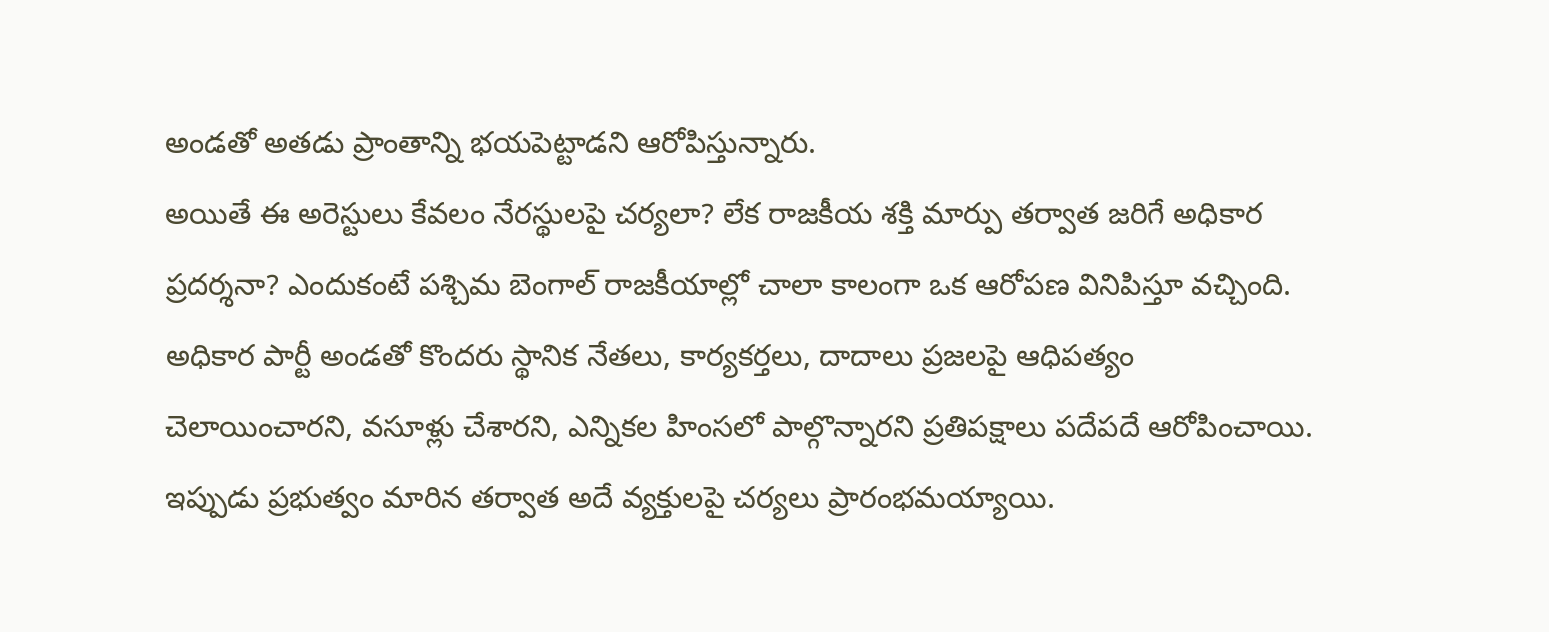అండతో అతడు ప్రాంతాన్ని భయపెట్టాడని ఆరోపిస్తున్నారు.
అయితే ఈ అరెస్టులు కేవలం నేరస్థులపై చర్యలా? లేక రాజకీయ శక్తి మార్పు తర్వాత జరిగే అధికార ప్రదర్శనా? ఎందుకంటే పశ్చిమ బెంగాల్ రాజకీయాల్లో చాలా కాలంగా ఒక ఆరోపణ వినిపిస్తూ వచ్చింది. అధికార పార్టీ అండతో కొందరు స్థానిక నేతలు, కార్యకర్తలు, దాదాలు ప్రజలపై ఆధిపత్యం చెలాయించారని, వసూళ్లు చేశారని, ఎన్నికల హింసలో పాల్గొన్నారని ప్రతిపక్షాలు పదేపదే ఆరోపించాయి. ఇప్పుడు ప్రభుత్వం మారిన తర్వాత అదే వ్యక్తులపై చర్యలు ప్రారంభమయ్యాయి.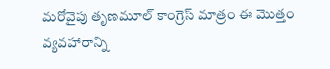మరోవైపు తృణమూల్ కాంగ్రెస్ మాత్రం ఈ మొత్తం వ్యవహారాన్ని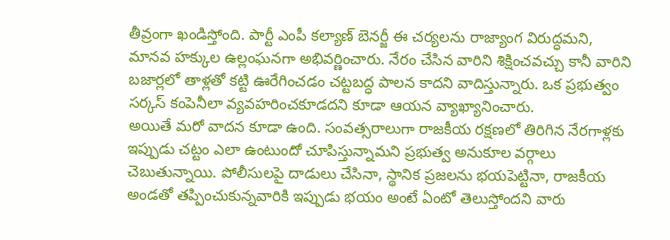తీవ్రంగా ఖండిస్తోంది. పార్టీ ఎంపీ కల్యాణ్ బెనర్జీ ఈ చర్యలను రాజ్యాంగ విరుద్ధమని, మానవ హక్కుల ఉల్లంఘనగా అభివర్ణించారు. నేరం చేసిన వారిని శిక్షించవచ్చు కానీ వారిని బజార్లలో తాళ్లతో కట్టి ఊరేగించడం చట్టబద్ధ పాలన కాదని వాదిస్తున్నారు. ఒక ప్రభుత్వం సర్కస్ కంపెనీలా వ్యవహరించకూడదని కూడా ఆయన వ్యాఖ్యానించారు.
అయితే మరో వాదన కూడా ఉంది. సంవత్సరాలుగా రాజకీయ రక్షణలో తిరిగిన నేరగాళ్లకు ఇప్పుడు చట్టం ఎలా ఉంటుందో చూపిస్తున్నామని ప్రభుత్వ అనుకూల వర్గాలు చెబుతున్నాయి. పోలీసులపై దాడులు చేసినా, స్థానిక ప్రజలను భయపెట్టినా, రాజకీయ అండతో తప్పించుకున్నవారికి ఇప్పుడు భయం అంటే ఏంటో తెలుస్తోందని వారు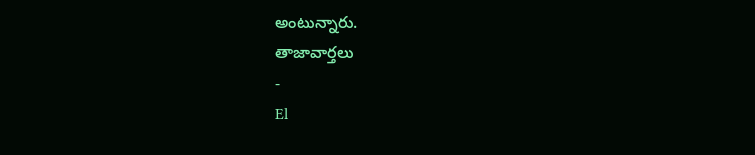అంటున్నారు.
తాజావార్తలు
-
El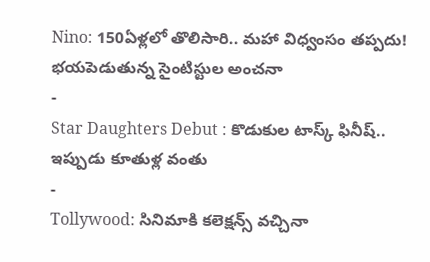Nino: 150ఏళ్లలో తొలిసారి.. మహా విధ్వంసం తప్పదు! భయపెడుతున్న సైంటిస్టుల అంచనా
-
Star Daughters Debut : కొడుకుల టాస్క్ ఫినీష్.. ఇప్పుడు కూతుళ్ల వంతు
-
Tollywood: సినిమాకి కలెక్షన్స్ వచ్చినా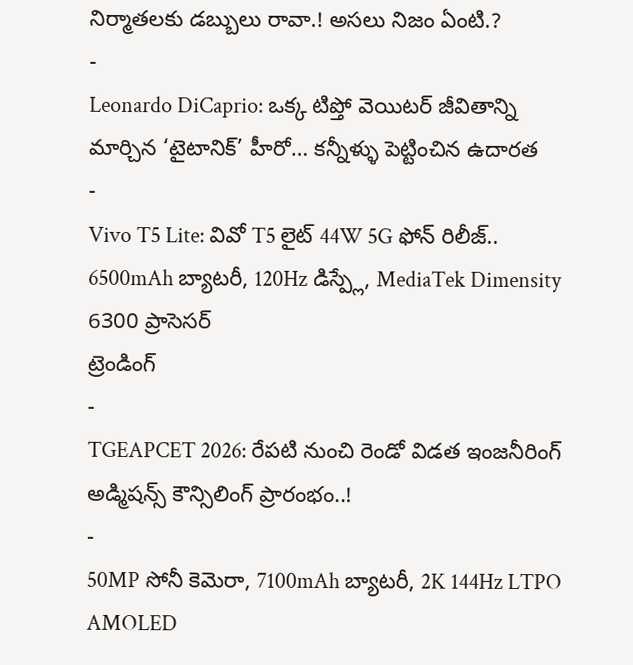నిర్మాతలకు డబ్బులు రావా.! అసలు నిజం ఏంటి.?
-
Leonardo DiCaprio: ఒక్క టిప్తో వెయిటర్ జీవితాన్ని మార్చిన ‘టైటానిక్’ హీరో… కన్నీళ్ళు పెట్టించిన ఉదారత
-
Vivo T5 Lite: వివో T5 లైట్ 44W 5G ఫోన్ రిలీజ్.. 6500mAh బ్యాటరీ, 120Hz డిస్ప్లే, MediaTek Dimensity 6300 ప్రాసెసర్
ట్రెండింగ్
-
TGEAPCET 2026: రేపటి నుంచి రెండో విడత ఇంజనీరింగ్ అడ్మిషన్స్ కౌన్సిలింగ్ ప్రారంభం..!
-
50MP సోనీ కెమెరా, 7100mAh బ్యాటరీ, 2K 144Hz LTPO AMOLED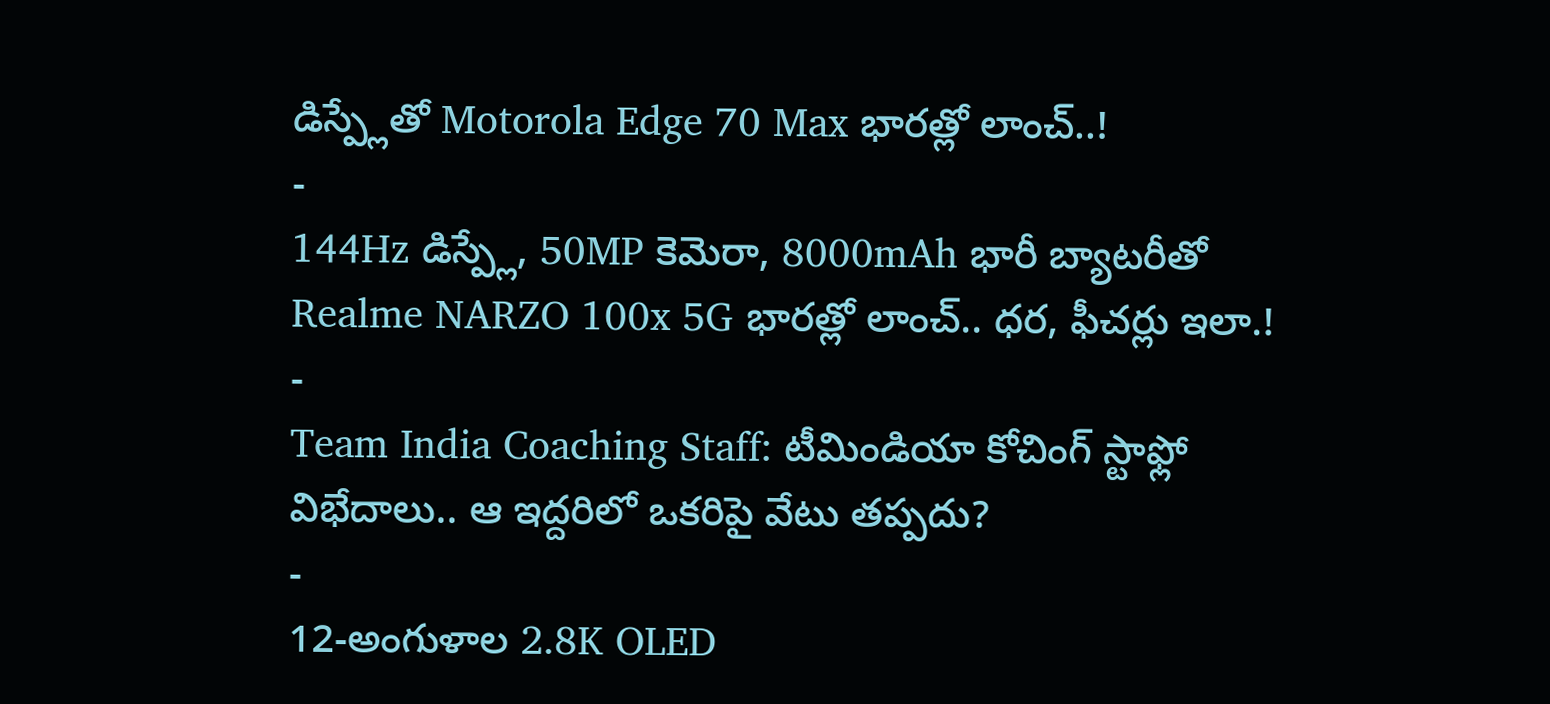డిస్ప్లేతో Motorola Edge 70 Max భారత్లో లాంచ్..!
-
144Hz డిస్ప్లే, 50MP కెమెరా, 8000mAh భారీ బ్యాటరీతో Realme NARZO 100x 5G భారత్లో లాంచ్.. ధర, ఫీచర్లు ఇలా.!
-
Team India Coaching Staff: టీమిండియా కోచింగ్ స్టాఫ్లో విభేదాలు.. ఆ ఇద్దరిలో ఒకరిపై వేటు తప్పదు?
-
12-అంగుళాల 2.8K OLED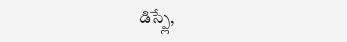డిస్ప్లే,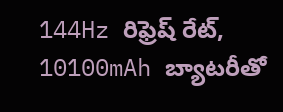144Hz రిఫ్రెష్ రేట్, 10100mAh బ్యాటరీతో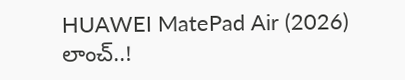HUAWEI MatePad Air (2026) లాంచ్..!